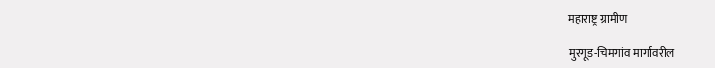महाराष्ट्र ग्रामीण

मुरगूड-चिमगांव मार्गावरील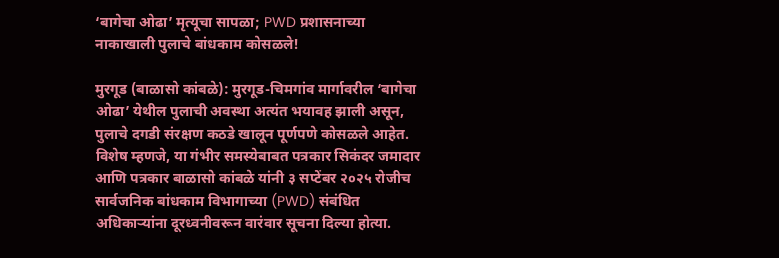‘बागेचा ओढा’ मृत्यूचा सापळा; PWD प्रशासनाच्या नाकाखाली पुलाचे बांधकाम कोसळले!

मुरगूड (बाळासो कांबळे): मुरगूड-चिमगांव मार्गावरील ‘बागेचा ओढा’ येथील पुलाची अवस्था अत्यंत भयावह झाली असून, पुलाचे दगडी संरक्षण कठडे खालून पूर्णपणे कोसळले आहेत. विशेष म्हणजे, या गंभीर समस्येबाबत पत्रकार सिकंदर जमादार आणि पत्रकार बाळासो कांबळे यांनी ३ सप्टेंबर २०२५ रोजीच सार्वजनिक बांधकाम विभागाच्या (PWD) संबंधित अधिकाऱ्यांना दूरध्वनीवरून वारंवार सूचना दिल्या होत्या.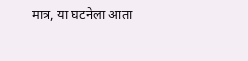मात्र, या घटनेला आता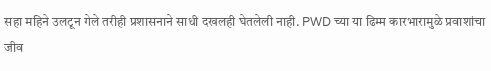सहा महिने उलटून गेले तरीही प्रशासनाने साधी दखलही घेतलेली नाही. PWD च्या या ढिम्म कारभारामुळे प्रवाशांचा जीव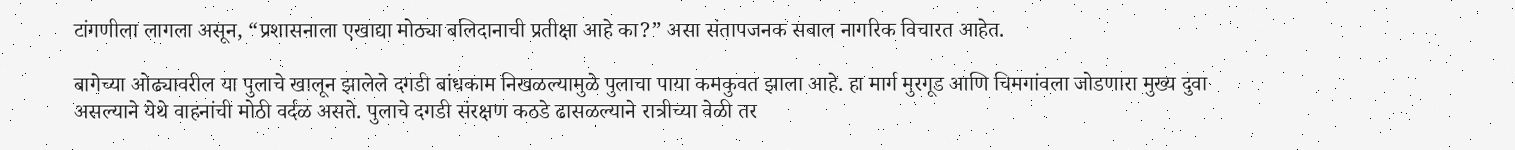टांगणीला लागला असून, “प्रशासनाला एखाद्या मोठ्या बलिदानाची प्रतीक्षा आहे का?” असा संतापजनक सवाल नागरिक विचारत आहेत.

बागेच्या ओढ्यावरील या पुलाचे खालून झालेले दगडी बांधकाम निखळल्यामुळे पुलाचा पाया कमकुवत झाला आहे. हा मार्ग मुरगूड आणि चिमगांवला जोडणारा मुख्य दुवा असल्याने येथे वाहनांची मोठी वर्दळ असते. पुलाचे दगडी संरक्षण कठडे ढासळल्याने रात्रीच्या वेळी तर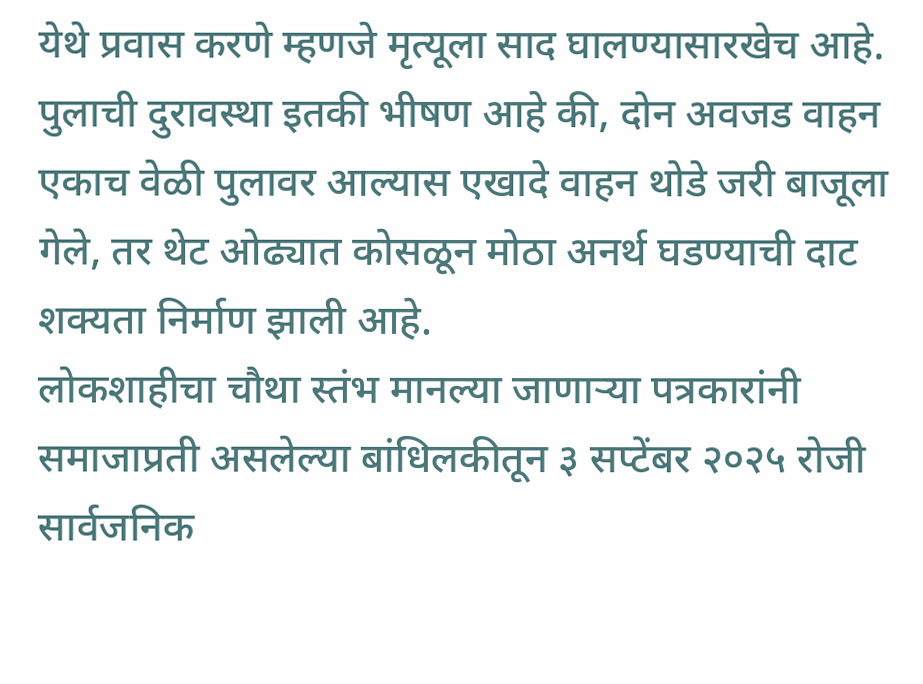येथे प्रवास करणे म्हणजे मृत्यूला साद घालण्यासारखेच आहे. पुलाची दुरावस्था इतकी भीषण आहे की, दोन अवजड वाहन एकाच वेळी पुलावर आल्यास एखादे वाहन थोडे जरी बाजूला गेले, तर थेट ओढ्यात कोसळून मोठा अनर्थ घडण्याची दाट शक्यता निर्माण झाली आहे.
लोकशाहीचा चौथा स्तंभ मानल्या जाणाऱ्या पत्रकारांनी समाजाप्रती असलेल्या बांधिलकीतून ३ सप्टेंबर २०२५ रोजी सार्वजनिक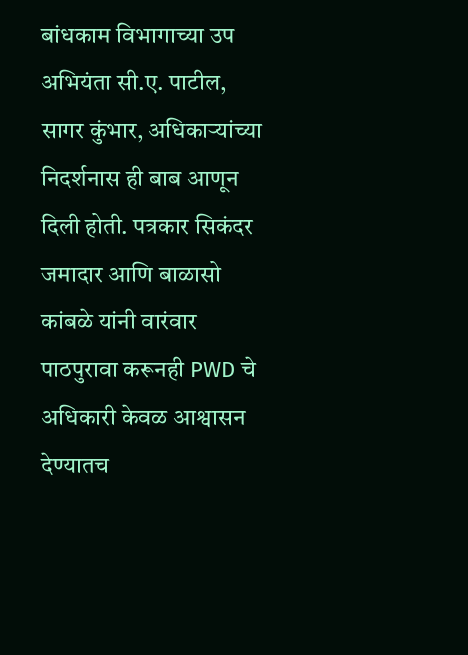बांधकाम विभागाच्या उप अभियंता सी.ए. पाटील, सागर कुंभार, अधिकाऱ्यांच्या निदर्शनास ही बाब आणून दिली होती. पत्रकार सिकंदर जमादार आणि बाळासो कांबळे यांनी वारंवार पाठपुरावा करूनही PWD चे अधिकारी केवळ आश्वासन देण्यातच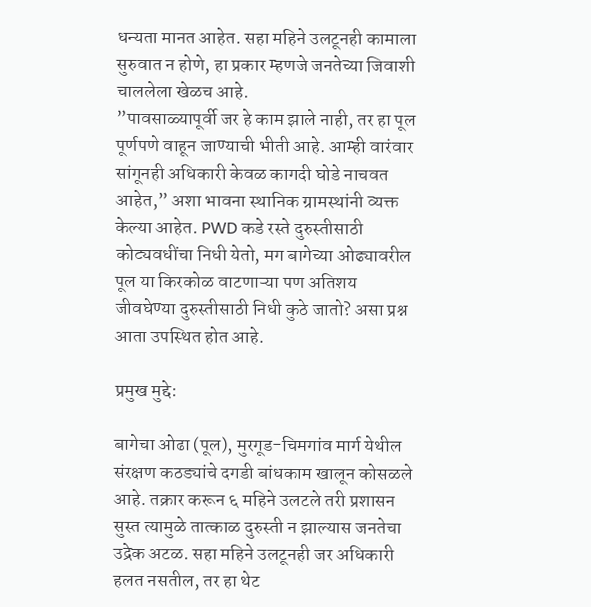धन्यता मानत आहेत. सहा महिने उलटूनही कामाला सुरुवात न होणे, हा प्रकार म्हणजे जनतेच्या जिवाशी चाललेला खेळच आहे.
”पावसाळ्यापूर्वी जर हे काम झाले नाही, तर हा पूल पूर्णपणे वाहून जाण्याची भीती आहे. आम्ही वारंवार सांगूनही अधिकारी केवळ कागदी घोडे नाचवत आहेत,” अशा भावना स्थानिक ग्रामस्थांनी व्यक्त केल्या आहेत. PWD कडे रस्ते दुरुस्तीसाठी कोट्यवधींचा निधी येतो, मग बागेच्या ओढ्यावरील पूल या किरकोळ वाटणाऱ्या पण अतिशय जीवघेण्या दुरुस्तीसाठी निधी कुठे जातो? असा प्रश्न आता उपस्थित होत आहे.

प्रमुख मुद्दे:

बागेचा ओढा (पूल), मुरगूड-चिमगांव मार्ग येथील संरक्षण कठड्यांचे दगडी बांधकाम खालून कोसळले आहे. तक्रार करून ६ महिने उलटले तरी प्रशासन सुस्त त्यामुळे तात्काळ दुरुस्ती न झाल्यास जनतेचा उद्रेक अटळ. सहा महिने उलटूनही जर अधिकारी हलत नसतील, तर हा थेट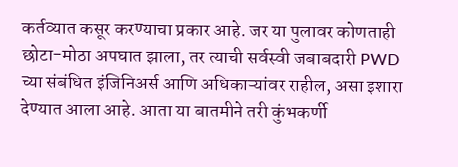कर्तव्यात कसूर करण्याचा प्रकार आहे. जर या पुलावर कोणताही छोटा-मोठा अपघात झाला, तर त्याची सर्वस्वी जबाबदारी PWD च्या संबंधित इंजिनिअर्स आणि अधिकाऱ्यांवर राहील, असा इशारा देण्यात आला आहे. आता या बातमीने तरी कुंभकर्णी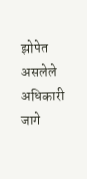झोपेत असलेले अधिकारी जागे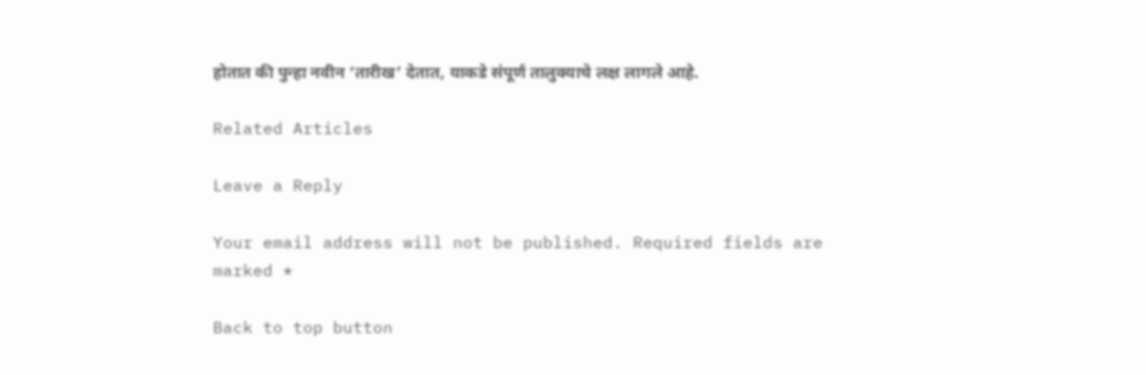होतात की पुन्हा नवीन ‘तारीख’ देतात, याकडे संपूर्ण तालुक्याचे लक्ष लागले आहे.

Related Articles

Leave a Reply

Your email address will not be published. Required fields are marked *

Back to top button